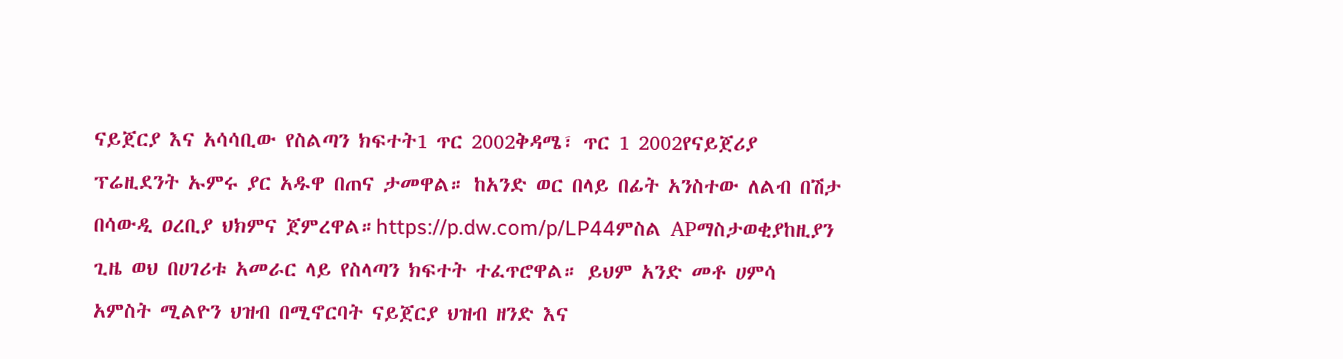ናይጀርያ እና አሳሳቢው የስልጣን ክፍተት1 ጥር 2002ቅዳሜ፣ ጥር 1 2002የናይጀሪያ ፕሬዚደንት ኡምሩ ያር አዱዋ በጠና ታመዋል። ከአንድ ወር በላይ በፊት አንስተው ለልብ በሽታ በሳውዲ ዐረቢያ ህክምና ጀምረዋል።https://p.dw.com/p/LP44ምስል APማስታወቂያከዚያን ጊዜ ወህ በሀገሪቱ አመራር ላይ የስላጣን ክፍተት ተፈጥሮዋል። ይህም አንድ መቶ ሀምሳ አምስት ሚልዮን ህዝብ በሚኖርባት ናይጀርያ ህዝብ ዘንድ እና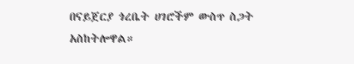በናይጀርያ ጎረቤት ሀገሮችም ውስጥ ስጋት አስከትሎዋል።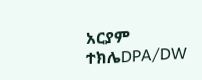አርያም ተክሌDPA/DW